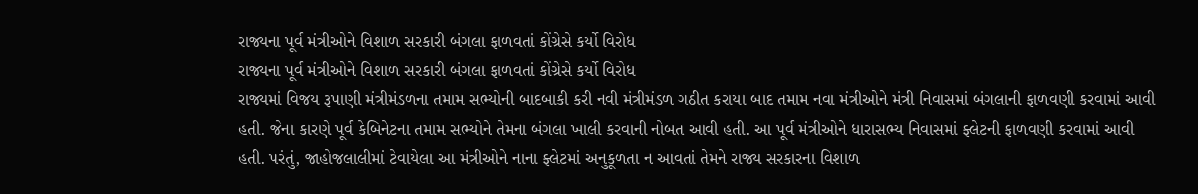રાજ્યના પૂર્વ મંત્રીઓને વિશાળ સરકારી બંગલા ફાળવતાં કોંગ્રેસે કર્યો વિરોધ
રાજ્યના પૂર્વ મંત્રીઓને વિશાળ સરકારી બંગલા ફાળવતાં કોંગ્રેસે કર્યો વિરોધ
રાજ્યમાં વિજય રૂપાણી મંત્રીમંડળના તમામ સભ્યોની બાદબાકી કરી નવી મંત્રીમંડળ ગઠીત કરાયા બાદ તમામ નવા મંત્રીઓને મંત્રી નિવાસમાં બંગલાની ફાળવણી કરવામાં આવી હતી. જેના કારણે પૂર્વ કેબિનેટના તમામ સભ્યોને તેમના બંગલા ખાલી કરવાની નોબત આવી હતી. આ પૂર્વ મંત્રીઓને ધારાસભ્ય નિવાસમાં ફ્લેટની ફાળવણી કરવામાં આવી હતી. પરંતું, જાહોજલાલીમાં ટેવાયેલા આ મંત્રીઓને નાના ફ્લેટમાં અનુકૂળતા ન આવતાં તેમને રાજ્ય સરકારના વિશાળ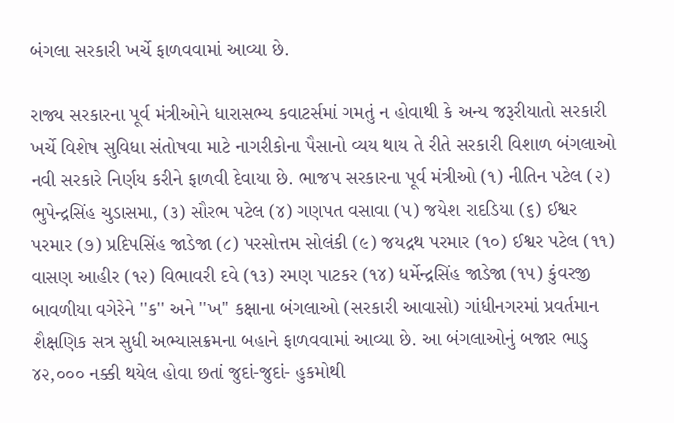બંગલા સરકારી ખર્ચે ફાળવવામાં આવ્યા છે.

રાજ્ય સરકારના પૂર્વ મંત્રીઓને ધારાસભ્ય કવાટર્સમાં ગમતું ન હોવાથી કે અન્ય જરૂરીયાતો સરકારી ખર્ચે વિશેષ સુવિધા સંતોષવા માટે નાગરીકોના પૈસાનો વ્યય થાય તે રીતે સરકારી વિશાળ બંગલાઓ નવી સરકારે નિર્ણય કરીને ફાળવી દેવાયા છે. ભાજપ સરકારના પૂર્વ મંત્રીઓ (૧) નીતિન પટેલ (૨) ભુપેન્દ્રસિંહ ચુડાસમા, (૩) સૌરભ પટેલ (૪) ગણપત વસાવા (૫) જયેશ રાદડિયા (૬) ઈશ્વર પરમાર (૭) પ્રદિપસિંહ જાડેજા (૮) પરસોત્તમ સોલંકી (૯) જયદ્રથ પરમાર (૧૦) ઈશ્વર પટેલ (૧૧) વાસણ આહીર (૧૨) વિભાવરી દવે (૧૩) રમણ પાટકર (૧૪) ધર્મેન્દ્રસિંહ જાડેજા (૧૫) કુંવરજી બાવળીયા વગેરેને ''ક'' અને ''ખ'' કક્ષાના બંગલાઓ (સરકારી આવાસો) ગાંધીનગરમાં પ્રવર્તમાન શૈક્ષણિક સત્ર સુધી અભ્યાસક્રમના બહાને ફાળવવામાં આવ્યા છે. આ બંગલાઓનું બજાર ભાડુ ૪૨,૦૦૦ નક્કી થયેલ હોવા છતાં જુદાં-જુદાં- હુકમોથી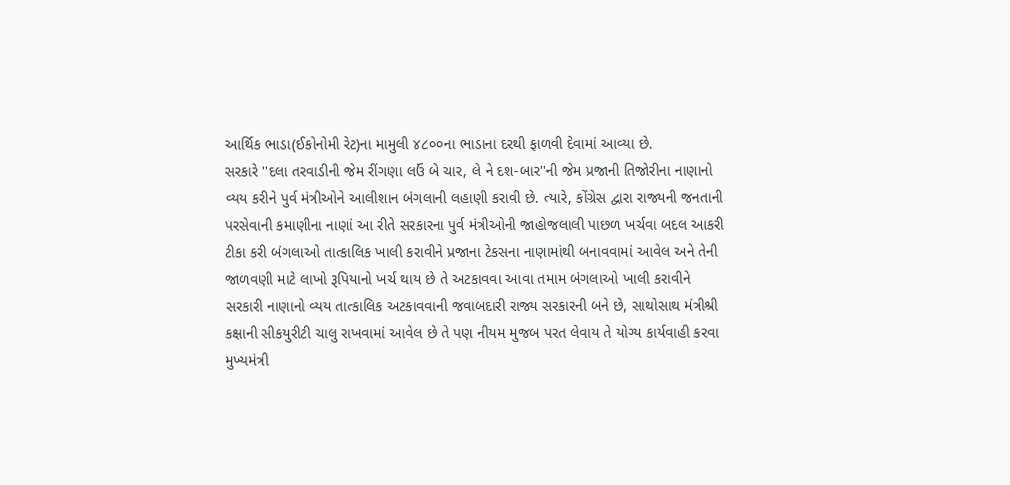આર્થિક ભાડા(ઈકોનોમી રેટ)ના મામુલી ૪૮૦૦ના ભાડાના દરથી ફાળવી દેવામાં આવ્યા છે.
સરકારે ''દલા તરવાડીની જેમ રીંગણા લઉં બે ચાર, લે ને દશ-બાર''ની જેમ પ્રજાની તિજોરીના નાણાનો વ્યય કરીને પુર્વ મંત્રીઓને આલીશાન બંગલાની લહાણી કરાવી છે. ત્યારે, કોંગ્રેસ દ્વારા રાજ્યની જનતાની પરસેવાની કમાણીના નાણાં આ રીતે સરકારના પુર્વ મંત્રીઓની જાહોજલાલી પાછળ ખર્ચવા બદલ આકરી ટીકા કરી બંગલાઓ તાત્કાલિક ખાલી કરાવીને પ્રજાના ટેકસના નાણામાંથી બનાવવામાં આવેલ અને તેની જાળવણી માટે લાખો રૂપિયાનો ખર્ચ થાય છે તે અટકાવવા આવા તમામ બંગલાઓ ખાલી કરાવીને સરકારી નાણાનો વ્યય તાત્કાલિક અટકાવવાની જવાબદારી રાજ્ય સરકારની બને છે, સાથોસાથ મંત્રીશ્રી કક્ષાની સીકયુરીટી ચાલુ રાખવામાં આવેલ છે તે પણ નીયમ મુજબ પરત લેવાય તે યોગ્ય કાર્યવાહી કરવા મુખ્યમંત્રી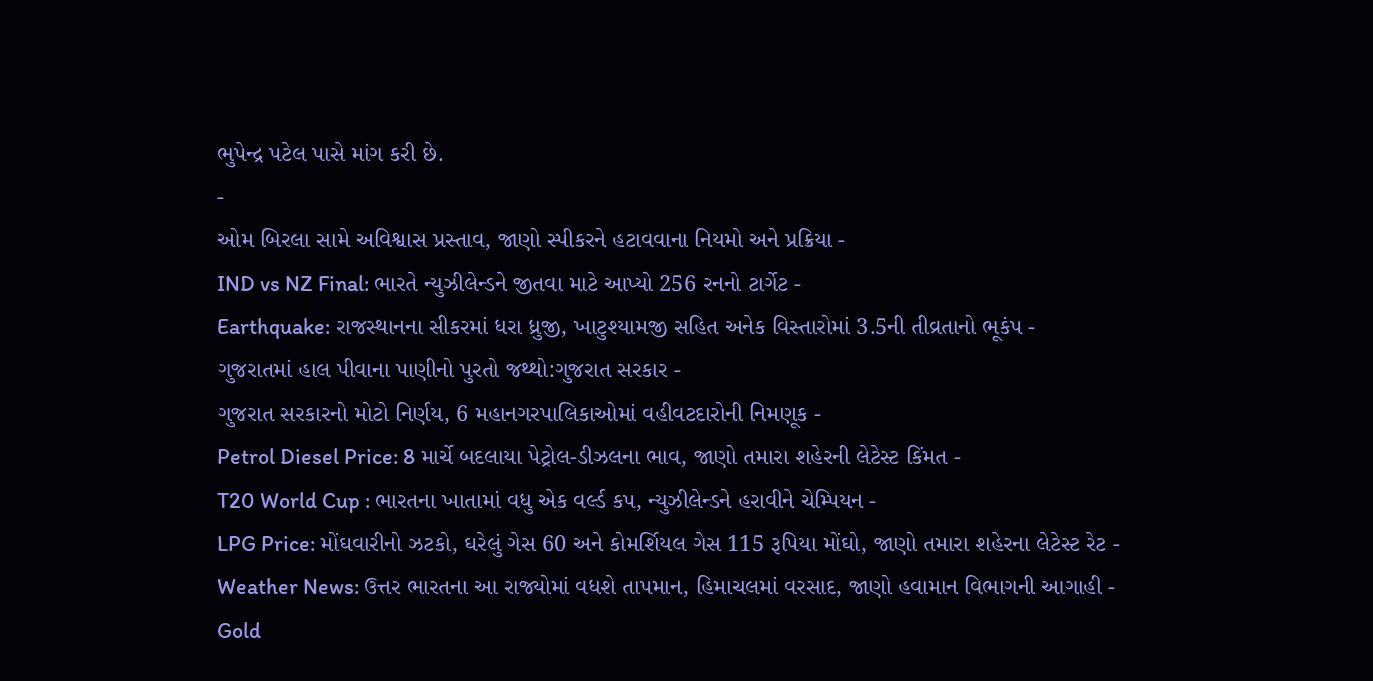ભુપેન્દ્ર પટેલ પાસે માંગ કરી છે.
-
ઓમ બિરલા સામે અવિશ્વાસ પ્રસ્તાવ, જાણો સ્પીકરને હટાવવાના નિયમો અને પ્રક્રિયા -
IND vs NZ Final: ભારતે ન્યુઝીલેન્ડને જીતવા માટે આપ્યો 256 રનનો ટાર્ગેટ -
Earthquake: રાજસ્થાનના સીકરમાં ધરા ધ્રુજી, ખાટુશ્યામજી સહિત અનેક વિસ્તારોમાં 3.5ની તીવ્રતાનો ભૂકંપ -
ગુજરાતમાં હાલ પીવાના પાણીનો પુરતો જથ્થો:ગુજરાત સરકાર -
ગુજરાત સરકારનો મોટો નિર્ણય, 6 મહાનગરપાલિકાઓમાં વહીવટદારોની નિમણૂક -
Petrol Diesel Price: 8 માર્ચે બદલાયા પેટ્રોલ-ડીઝલના ભાવ, જાણો તમારા શહેરની લેટેસ્ટ કિંમત -
T20 World Cup : ભારતના ખાતામાં વધુ એક વર્લ્ડ કપ, ન્યુઝીલેન્ડને હરાવીને ચેમ્પિયન -
LPG Price: મોંઘવારીનો ઝટકો, ઘરેલું ગેસ 60 અને કોમર્શિયલ ગેસ 115 રૂપિયા મોંઘો, જાણો તમારા શહેરના લેટેસ્ટ રેટ -
Weather News: ઉત્તર ભારતના આ રાજ્યોમાં વધશે તાપમાન, હિમાચલમાં વરસાદ, જાણો હવામાન વિભાગની આગાહી -
Gold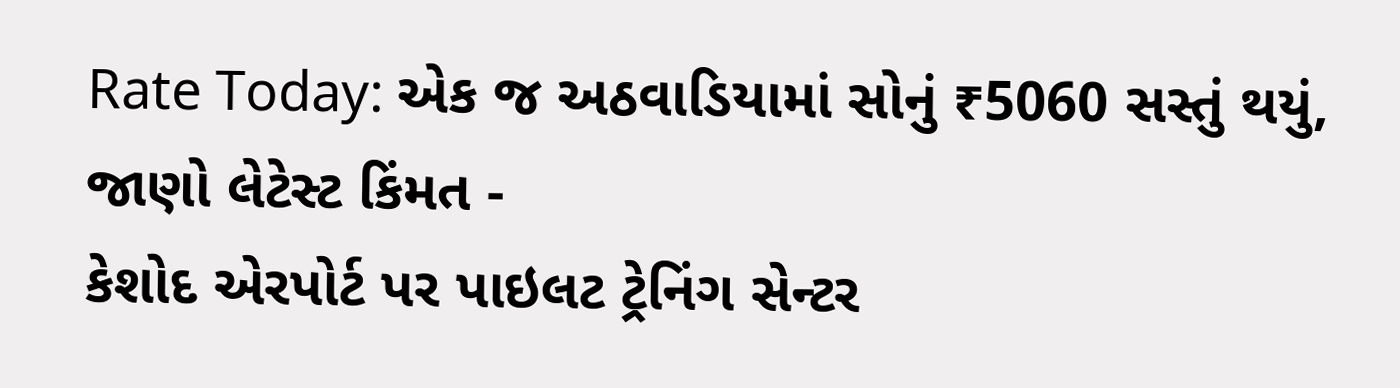Rate Today: એક જ અઠવાડિયામાં સોનું ₹5060 સસ્તું થયું, જાણો લેટેસ્ટ કિંમત -
કેશોદ એરપોર્ટ પર પાઇલટ ટ્રેનિંગ સેન્ટર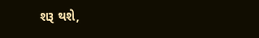શરૂ થશે,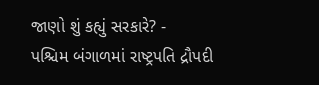જાણો શું કહ્યું સરકારે? -
પશ્ચિમ બંગાળમાં રાષ્ટ્રપતિ દ્રૌપદી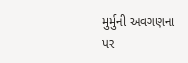મુર્મુની અવગણના પર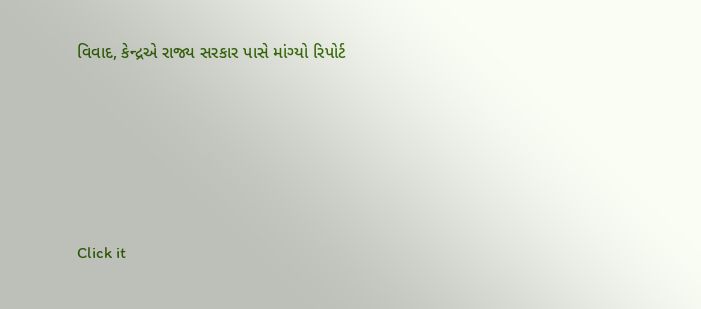વિવાદ, કેન્દ્રએ રાજ્ય સરકાર પાસે માંગ્યો રિપોર્ટ









Click it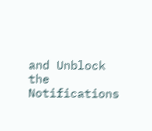and Unblock the Notifications